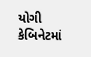યોગી કેબિનેટમાં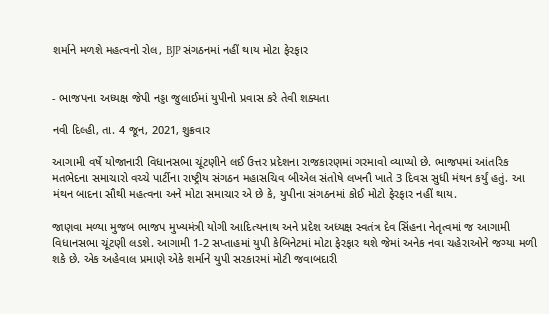શર્માને મળશે મહત્વનો રોલ, BJP સંગઠનમાં નહીં થાય મોટા ફેરફાર


- ભાજપના અધ્યક્ષ જેપી નડ્ડા જુલાઈમાં યુપીનો પ્રવાસ કરે તેવી શક્યતા

નવી દિલ્હી, તા. 4 જૂન, 2021, શુક્રવાર

આગામી વર્ષે યોજાનારી વિધાનસભા ચૂંટણીને લઈ ઉત્તર પ્રદેશના રાજકારણમાં ગરમાવો વ્યાપ્યો છે. ભાજપમાં આંતરિક મતભેદના સમાચારો વચ્ચે પાર્ટીના રાષ્ટ્રીય સંગઠન મહાસચિવ બીએલ સંતોષે લખનૌ ખાતે 3 દિવસ સુધી મંથન કર્યું હતું. આ મંથન બાદના સૌથી મહત્વના અને મોટા સમાચાર એ છે કે, યુપીના સંગઠનમાં કોઈ મોટો ફેરફાર નહીં થાય.

જાણવા મળ્યા મુજબ ભાજપ મુખ્યમંત્રી યોગી આદિત્યનાથ અને પ્રદેશ અધ્યક્ષ સ્વતંત્ર દેવ સિંહના નેતૃત્વમાં જ આગામી વિધાનસભા ચૂંટણી લડશે. આગામી 1-2 સપ્તાહમાં યુપી કેબિનેટમાં મોટા ફેરફાર થશે જેમાં અનેક નવા ચહેરાઓને જગ્યા મળી શકે છે. એક અહેવાલ પ્રમાણે એકે શર્માને યુપી સરકારમાં મોટી જવાબદારી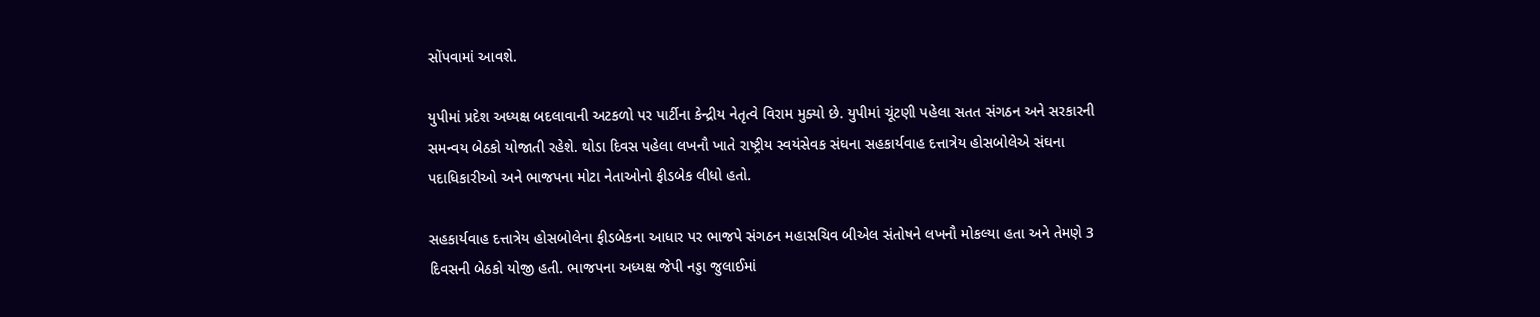સોંપવામાં આવશે.

યુપીમાં પ્રદેશ અધ્યક્ષ બદલાવાની અટકળો પર પાર્ટીના કેન્દ્રીય નેતૃત્વે વિરામ મુક્યો છે. યુપીમાં ચૂંટણી પહેલા સતત સંગઠન અને સરકારની સમન્વય બેઠકો યોજાતી રહેશે. થોડા દિવસ પહેલા લખનૌ ખાતે રાષ્ટ્રીય સ્વયંસેવક સંઘના સહકાર્યવાહ દત્તાત્રેય હોસબોલેએ સંઘના પદાધિકારીઓ અને ભાજપના મોટા નેતાઓનો ફીડબેક લીધો હતો.

સહકાર્યવાહ દત્તાત્રેય હોસબોલેના ફીડબેકના આધાર પર ભાજપે સંગઠન મહાસચિવ બીએલ સંતોષને લખનૌ મોકલ્યા હતા અને તેમણે 3 દિવસની બેઠકો યોજી હતી. ભાજપના અધ્યક્ષ જેપી નડ્ડા જુલાઈમાં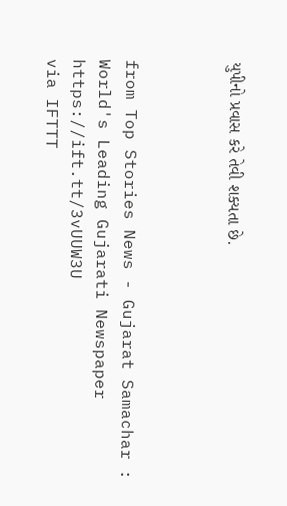યુપીનો પ્રવાસ કરે તેવી શક્યતા છે.



from Top Stories News - Gujarat Samachar : World's Leading Gujarati Newspaper https://ift.tt/3vUUW3U
via IFTTT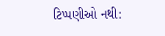ટિપ્પણીઓ નથી: